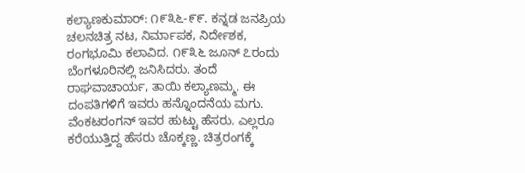ಕಲ್ಯಾಣಕುಮಾರ್: ೧೯೩೬-೯೯. ಕನ್ನಡ ಜನಪ್ರಿಯ ಚಲನಚಿತ್ರ ನಟ, ನಿರ್ಮಾಪಕ, ನಿರ್ದೇಶಕ, ರಂಗಭೂಮಿ ಕಲಾವಿದ. ೧೯೩೬ ಜೂನ್ ೭ರಂದು ಬೆಂಗಳೂರಿನಲ್ಲಿ ಜನಿಸಿದರು. ತಂದೆ ರಾಘವಾಚಾರ್ಯ, ತಾಯಿ ಕಲ್ಯಾಣಮ್ಮ. ಈ ದಂಪತಿಗಳಿಗೆ ಇವರು ಹನ್ನೊಂದನೆಯ ಮಗು. ವೆಂಕಟರಂಗನ್ ಇವರ ಹುಟ್ಟು ಹೆಸರು. ಎಲ್ಲರೂ ಕರೆಯುತ್ತಿದ್ದ ಹೆಸರು ಚೊಕ್ಕಣ್ಣ. ಚಿತ್ರರಂಗಕ್ಕೆ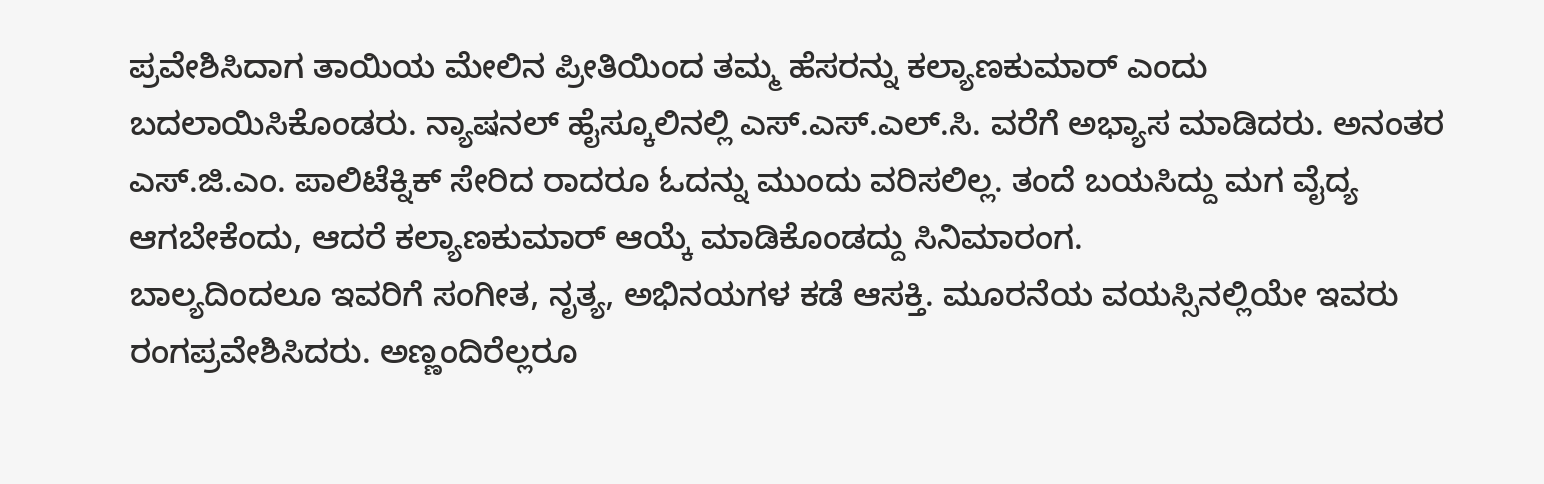ಪ್ರವೇಶಿಸಿದಾಗ ತಾಯಿಯ ಮೇಲಿನ ಪ್ರೀತಿಯಿಂದ ತಮ್ಮ ಹೆಸರನ್ನು ಕಲ್ಯಾಣಕುಮಾರ್ ಎಂದು ಬದಲಾಯಿಸಿಕೊಂಡರು. ನ್ಯಾಷನಲ್ ಹೈಸ್ಕೂಲಿನಲ್ಲಿ ಎಸ್.ಎಸ್.ಎಲ್.ಸಿ. ವರೆಗೆ ಅಭ್ಯಾಸ ಮಾಡಿದರು. ಅನಂತರ ಎಸ್.ಜಿ.ಎಂ. ಪಾಲಿಟೆಕ್ನಿಕ್ ಸೇರಿದ ರಾದರೂ ಓದನ್ನು ಮುಂದು ವರಿಸಲಿಲ್ಲ. ತಂದೆ ಬಯಸಿದ್ದು ಮಗ ವೈದ್ಯ ಆಗಬೇಕೆಂದು, ಆದರೆ ಕಲ್ಯಾಣಕುಮಾರ್ ಆಯ್ಕೆ ಮಾಡಿಕೊಂಡದ್ದು ಸಿನಿಮಾರಂಗ.
ಬಾಲ್ಯದಿಂದಲೂ ಇವರಿಗೆ ಸಂಗೀತ, ನೃತ್ಯ, ಅಭಿನಯಗಳ ಕಡೆ ಆಸಕ್ತಿ. ಮೂರನೆಯ ವಯಸ್ಸಿನಲ್ಲಿಯೇ ಇವರು ರಂಗಪ್ರವೇಶಿಸಿದರು. ಅಣ್ಣಂದಿರೆಲ್ಲರೂ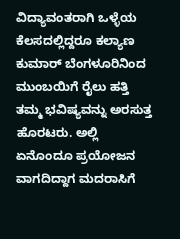ವಿದ್ಯಾವಂತರಾಗಿ ಒಳ್ಳೆಯ ಕೆಲಸದಲ್ಲಿದ್ದರೂ ಕಲ್ಯಾಣ ಕುಮಾರ್ ಬೆಂಗಳೂರಿನಿಂದ ಮುಂಬಯಿಗೆ ರೈಲು ಹತ್ತಿ ತಮ್ಮ ಭವಿಷ್ಯವನ್ನು ಅರಸುತ್ತ ಹೊರಟರು. ಅಲ್ಲಿ ಏನೊಂದೂ ಪ್ರಯೋಜನ ವಾಗದಿದ್ದಾಗ ಮದರಾಸಿಗೆ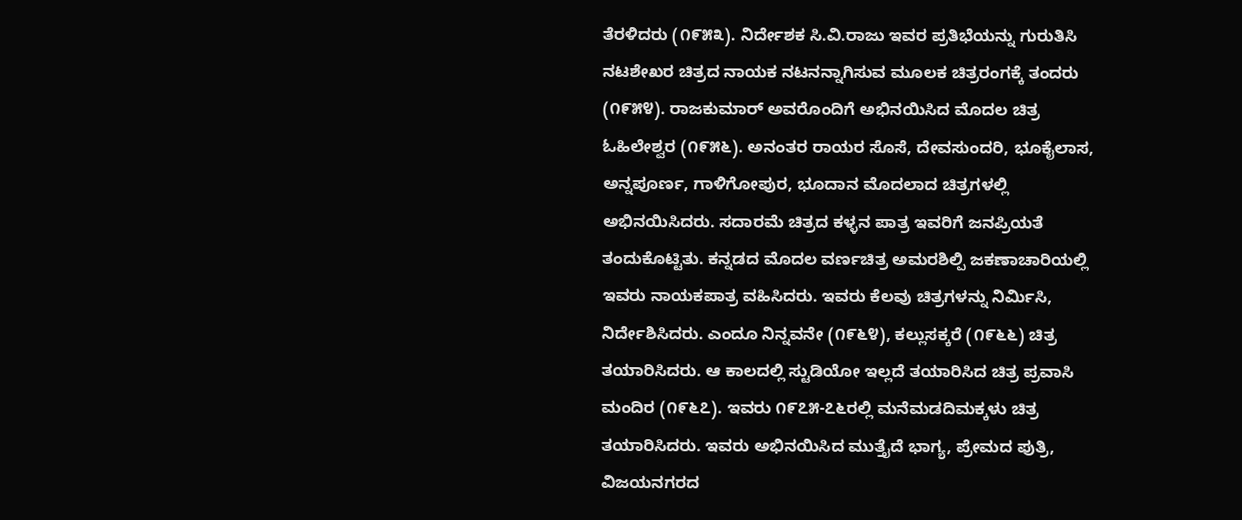ತೆರಳಿದರು (೧೯೫೩). ನಿರ್ದೇಶಕ ಸಿ.ವಿ.ರಾಜು ಇವರ ಪ್ರತಿಭೆಯನ್ನು ಗುರುತಿಸಿ ನಟಶೇಖರ ಚಿತ್ರದ ನಾಯಕ ನಟನನ್ನಾಗಿಸುವ ಮೂಲಕ ಚಿತ್ರರಂಗಕ್ಕೆ ತಂದರು (೧೯೫೪). ರಾಜಕುಮಾರ್ ಅವರೊಂದಿಗೆ ಅಭಿನಯಿಸಿದ ಮೊದಲ ಚಿತ್ರ ಓಹಿಲೇಶ್ವರ (೧೯೫೬). ಅನಂತರ ರಾಯರ ಸೊಸೆ, ದೇವಸುಂದರಿ, ಭೂಕೈಲಾಸ, ಅನ್ನಪೂರ್ಣ, ಗಾಳಿಗೋಪುರ, ಭೂದಾನ ಮೊದಲಾದ ಚಿತ್ರಗಳಲ್ಲಿ ಅಭಿನಯಿಸಿದರು. ಸದಾರಮೆ ಚಿತ್ರದ ಕಳ್ಳನ ಪಾತ್ರ ಇವರಿಗೆ ಜನಪ್ರಿಯತೆ ತಂದುಕೊಟ್ಟಿತು. ಕನ್ನಡದ ಮೊದಲ ವರ್ಣಚಿತ್ರ ಅಮರಶಿಲ್ಪಿ ಜಕಣಾಚಾರಿಯಲ್ಲಿ ಇವರು ನಾಯಕಪಾತ್ರ ವಹಿಸಿದರು. ಇವರು ಕೆಲವು ಚಿತ್ರಗಳನ್ನು ನಿರ್ಮಿಸಿ, ನಿರ್ದೇಶಿಸಿದರು. ಎಂದೂ ನಿನ್ನವನೇ (೧೯೬೪), ಕಲ್ಲುಸಕ್ಕರೆ (೧೯೬೬) ಚಿತ್ರ ತಯಾರಿಸಿದರು. ಆ ಕಾಲದಲ್ಲಿ ಸ್ಟುಡಿಯೋ ಇಲ್ಲದೆ ತಯಾರಿಸಿದ ಚಿತ್ರ ಪ್ರವಾಸಿ ಮಂದಿರ (೧೯೬೭). ಇವರು ೧೯೭೫-೭೬ರಲ್ಲಿ ಮನೆಮಡದಿಮಕ್ಕಳು ಚಿತ್ರ ತಯಾರಿಸಿದರು. ಇವರು ಅಭಿನಯಿಸಿದ ಮುತ್ತೈದೆ ಭಾಗ್ಯ, ಪ್ರೇಮದ ಪುತ್ರಿ, ವಿಜಯನಗರದ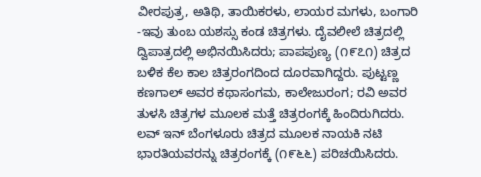ವೀರಪುತ್ರ, ಅತಿಥಿ, ತಾಯಿಕರಳು, ಲಾಯರ ಮಗಳು, ಬಂಗಾರಿ -ಇವು ತುಂಬ ಯಶಸ್ಸು ಕಂಡ ಚಿತ್ರಗಳು. ದೈವಲೀಲೆ ಚಿತ್ರದಲ್ಲಿ ದ್ವಿಪಾತ್ರದಲ್ಲಿ ಅಭಿನಯಿಸಿದರು; ಪಾಪಪುಣ್ಯ (೧೯೭೧) ಚಿತ್ರದ ಬಳಿಕ ಕೆಲ ಕಾಲ ಚಿತ್ರರಂಗದಿಂದ ದೂರವಾಗಿದ್ದರು. ಪುಟ್ಟಣ್ಣ ಕಣಗಾಲ್ ಅವರ ಕಥಾಸಂಗಮ, ಕಾಲೇಜುರಂಗ; ರವಿ ಅವರ ತುಳಸಿ ಚಿತ್ರಗಳ ಮೂಲಕ ಮತ್ತೆ ಚಿತ್ರರಂಗಕ್ಕೆ ಹಿಂದಿರುಗಿದರು. ಲವ್ ಇನ್ ಬೆಂಗಳೂರು ಚಿತ್ರದ ಮೂಲಕ ನಾಯಕಿ ನಟಿ ಭಾರತಿಯವರನ್ನು ಚಿತ್ರರಂಗಕ್ಕೆ (೧೯೬೬) ಪರಿಚಯಿಸಿದರು.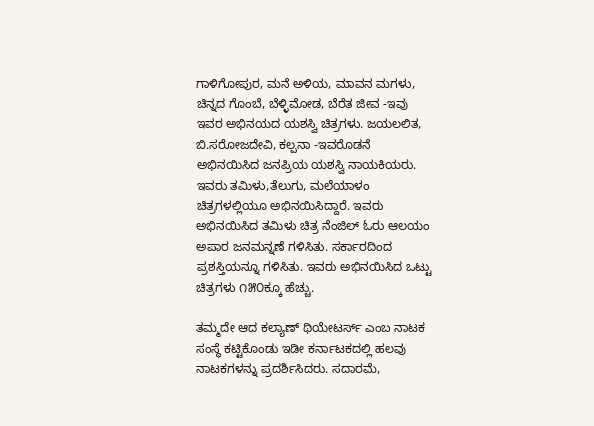ಗಾಳಿಗೋಪುರ, ಮನೆ ಅಳಿಯ, ಮಾವನ ಮಗಳು, ಚಿನ್ನದ ಗೊಂಬೆ, ಬೆಳ್ಳಿಮೋಡ, ಬೆರೆತ ಜೀವ -ಇವು ಇವರ ಅಭಿನಯದ ಯಶಸ್ವಿ ಚಿತ್ರಗಳು. ಜಯಲಲಿತ, ಬಿ.ಸರೋಜದೇವಿ, ಕಲ್ಪನಾ -ಇವರೊಡನೆ ಅಭಿನಯಿಸಿದ ಜನಪ್ರಿಯ ಯಶಸ್ವಿ ನಾಯಕಿಯರು. ಇವರು ತಮಿಳು,ತೆಲುಗು, ಮಲೆಯಾಳಂ ಚಿತ್ರಗಳಲ್ಲಿಯೂ ಅಭಿನಯಿಸಿದ್ದಾರೆ. ಇವರು ಅಭಿನಯಿಸಿದ ತಮಿಳು ಚಿತ್ರ ನೆಂಜಿಲ್ ಓರು ಆಲಯಂ ಅಪಾರ ಜನಮನ್ನಣೆ ಗಳಿಸಿತು. ಸರ್ಕಾರದಿಂದ ಪ್ರಶಸ್ತಿಯನ್ನೂ ಗಳಿಸಿತು. ಇವರು ಅಭಿನಯಿಸಿದ ಒಟ್ಟು ಚಿತ್ರಗಳು ೧೫೦ಕ್ಕೂ ಹೆಚ್ಚು.

ತಮ್ಮದೇ ಆದ ಕಲ್ಯಾಣ್ ಥಿಯೇಟರ್ಸ್‌ ಎಂಬ ನಾಟಕ ಸಂಸ್ಥೆ ಕಟ್ಟಿಕೊಂಡು ಇಡೀ ಕರ್ನಾಟಕದಲ್ಲಿ ಹಲವು ನಾಟಕಗಳನ್ನು ಪ್ರದರ್ಶಿಸಿದರು. ಸದಾರಮೆ,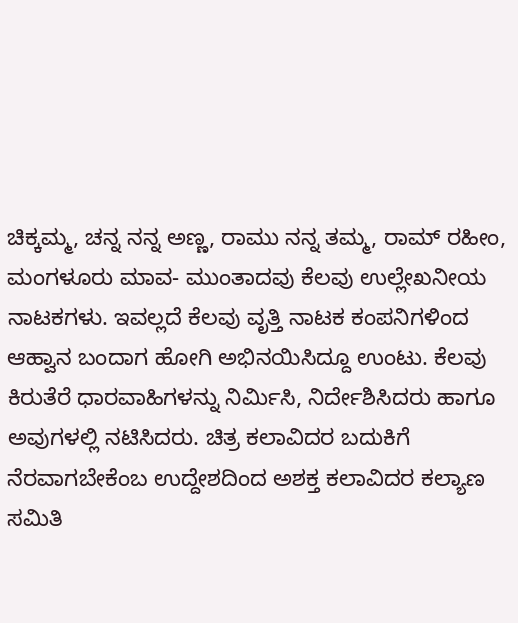ಚಿಕ್ಕಮ್ಮ, ಚನ್ನ ನನ್ನ ಅಣ್ಣ, ರಾಮು ನನ್ನ ತಮ್ಮ, ರಾಮ್ ರಹೀಂ, ಮಂಗಳೂರು ಮಾವ- ಮುಂತಾದವು ಕೆಲವು ಉಲ್ಲೇಖನೀಯ ನಾಟಕಗಳು. ಇವಲ್ಲದೆ ಕೆಲವು ವೃತ್ತಿ ನಾಟಕ ಕಂಪನಿಗಳಿಂದ ಆಹ್ವಾನ ಬಂದಾಗ ಹೋಗಿ ಅಭಿನಯಿಸಿದ್ದೂ ಉಂಟು. ಕೆಲವು ಕಿರುತೆರೆ ಧಾರವಾಹಿಗಳನ್ನು ನಿರ್ಮಿಸಿ, ನಿರ್ದೇಶಿಸಿದರು ಹಾಗೂ ಅವುಗಳಲ್ಲಿ ನಟಿಸಿದರು. ಚಿತ್ರ ಕಲಾವಿದರ ಬದುಕಿಗೆ ನೆರವಾಗಬೇಕೆಂಬ ಉದ್ದೇಶದಿಂದ ಅಶಕ್ತ ಕಲಾವಿದರ ಕಲ್ಯಾಣ ಸಮಿತಿ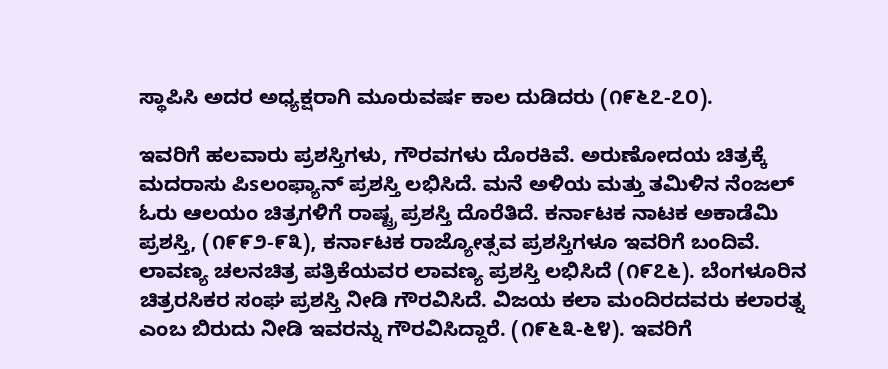ಸ್ಥಾಪಿಸಿ ಅದರ ಅಧ್ಯಕ್ಷರಾಗಿ ಮೂರುವರ್ಷ ಕಾಲ ದುಡಿದರು (೧೯೬೭-೭೦).

ಇವರಿಗೆ ಹಲವಾರು ಪ್ರಶಸ್ತಿಗಳು, ಗೌರವಗಳು ದೊರಕಿವೆ. ಅರುಣೋದಯ ಚಿತ್ರಕ್ಕೆ ಮದರಾಸು ಪಿsಲಂಫ್ಯಾನ್ ಪ್ರಶಸ್ತಿ ಲಭಿಸಿದೆ. ಮನೆ ಅಳಿಯ ಮತ್ತು ತಮಿಳಿನ ನೆಂಜಲ್ ಓರು ಆಲಯಂ ಚಿತ್ರಗಳಿಗೆ ರಾಷ್ಟ್ರ ಪ್ರಶಸ್ತಿ ದೊರೆತಿದೆ. ಕರ್ನಾಟಕ ನಾಟಕ ಅಕಾಡೆಮಿ ಪ್ರಶಸ್ತಿ, (೧೯೯೨-೯೩), ಕರ್ನಾಟಕ ರಾಜ್ಯೋತ್ಸವ ಪ್ರಶಸ್ತಿಗಳೂ ಇವರಿಗೆ ಬಂದಿವೆ. ಲಾವಣ್ಯ ಚಲನಚಿತ್ರ ಪತ್ರಿಕೆಯವರ ಲಾವಣ್ಯ ಪ್ರಶಸ್ತಿ ಲಭಿಸಿದೆ (೧೯೭೬). ಬೆಂಗಳೂರಿನ ಚಿತ್ರರಸಿಕರ ಸಂಘ ಪ್ರಶಸ್ತಿ ನೀಡಿ ಗೌರವಿಸಿದೆ. ವಿಜಯ ಕಲಾ ಮಂದಿರದವರು ಕಲಾರತ್ನ ಎಂಬ ಬಿರುದು ನೀಡಿ ಇವರನ್ನು ಗೌರವಿಸಿದ್ದಾರೆ. (೧೯೬೩-೬೪). ಇವರಿಗೆ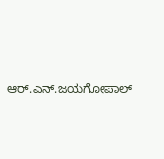ಆರ್.ಎನ್.ಜಯಗೋಪಾಲ್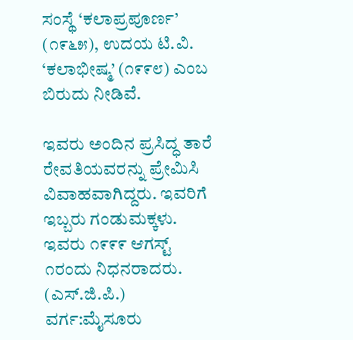ಸಂಸ್ಥೆ ‘ಕಲಾಪ್ರಪೂರ್ಣ’ (೧೯೬೫), ಉದಯ ಟಿ.ವಿ. ‘ಕಲಾಭೀಷ್ಮ’ (೧೯೯೮) ಎಂಬ ಬಿರುದು ನೀಡಿವೆ.

ಇವರು ಅಂದಿನ ಪ್ರಸಿದ್ಧ ತಾರೆ ರೇವತಿಯವರನ್ನು ಪ್ರೇಮಿಸಿ ವಿವಾಹವಾಗಿದ್ದರು. ಇವರಿಗೆ ಇಬ್ಬರು ಗಂಡುಮಕ್ಕಳು. ಇವರು ೧೯೯೯ ಆಗಸ್ಟ್‌ ೧ರಂದು ನಿಧನರಾದರು.     (ಎಸ್.ಜಿ.ಪಿ.)
ವರ್ಗ:ಮೈಸೂರು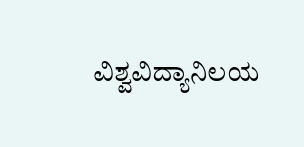ವಿಶ್ವವಿದ್ಯಾನಿಲಯ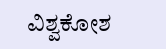ವಿಶ್ವಕೋಶ